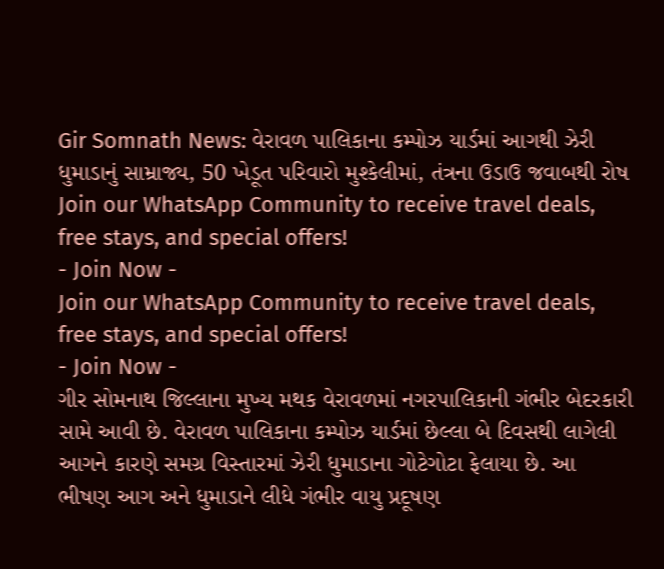Gir Somnath News: વેરાવળ પાલિકાના કમ્પોઝ યાર્ડમાં આગથી ઝેરી ધુમાડાનું સામ્રાજ્ય, 50 ખેડૂત પરિવારો મુશ્કેલીમાં, તંત્રના ઉડાઉ જવાબથી રોષ
Join our WhatsApp Community to receive travel deals, free stays, and special offers!
- Join Now -
Join our WhatsApp Community to receive travel deals, free stays, and special offers!
- Join Now -
ગીર સોમનાથ જિલ્લાના મુખ્ય મથક વેરાવળમાં નગરપાલિકાની ગંભીર બેદરકારી સામે આવી છે. વેરાવળ પાલિકાના કમ્પોઝ યાર્ડમાં છેલ્લા બે દિવસથી લાગેલી આગને કારણે સમગ્ર વિસ્તારમાં ઝેરી ધુમાડાના ગોટેગોટા ફેલાયા છે. આ ભીષણ આગ અને ધુમાડાને લીધે ગંભીર વાયુ પ્રદૂષણ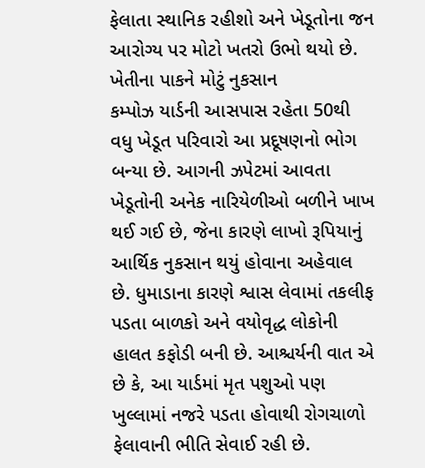ફેલાતા સ્થાનિક રહીશો અને ખેડૂતોના જન આરોગ્ય પર મોટો ખતરો ઉભો થયો છે.
ખેતીના પાકને મોટું નુકસાન
કમ્પોઝ યાર્ડની આસપાસ રહેતા 50થી વધુ ખેડૂત પરિવારો આ પ્રદૂષણનો ભોગ બન્યા છે. આગની ઝપેટમાં આવતા ખેડૂતોની અનેક નારિયેળીઓ બળીને ખાખ થઈ ગઈ છે, જેના કારણે લાખો રૂપિયાનું આર્થિક નુકસાન થયું હોવાના અહેવાલ છે. ધુમાડાના કારણે શ્વાસ લેવામાં તકલીફ પડતા બાળકો અને વયોવૃદ્ધ લોકોની હાલત કફોડી બની છે. આશ્ચર્યની વાત એ છે કે, આ યાર્ડમાં મૃત પશુઓ પણ ખુલ્લામાં નજરે પડતા હોવાથી રોગચાળો ફેલાવાની ભીતિ સેવાઈ રહી છે.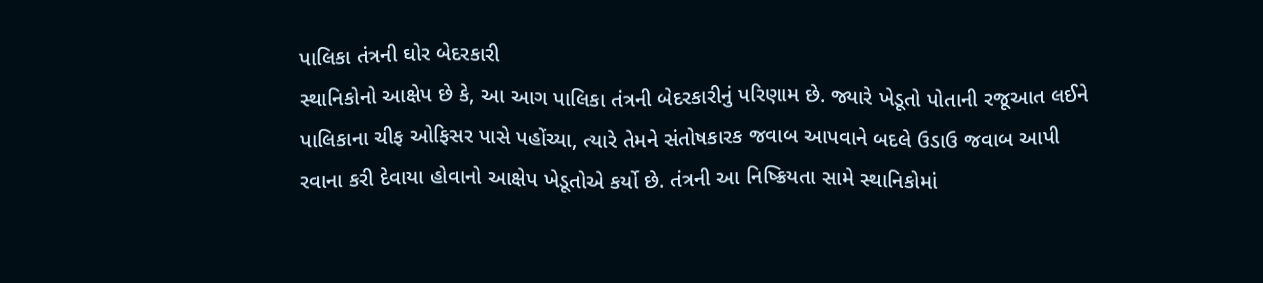પાલિકા તંત્રની ઘોર બેદરકારી
સ્થાનિકોનો આક્ષેપ છે કે, આ આગ પાલિકા તંત્રની બેદરકારીનું પરિણામ છે. જ્યારે ખેડૂતો પોતાની રજૂઆત લઈને પાલિકાના ચીફ ઓફિસર પાસે પહોંચ્યા, ત્યારે તેમને સંતોષકારક જવાબ આપવાને બદલે ઉડાઉ જવાબ આપી રવાના કરી દેવાયા હોવાનો આક્ષેપ ખેડૂતોએ કર્યો છે. તંત્રની આ નિષ્ક્રિયતા સામે સ્થાનિકોમાં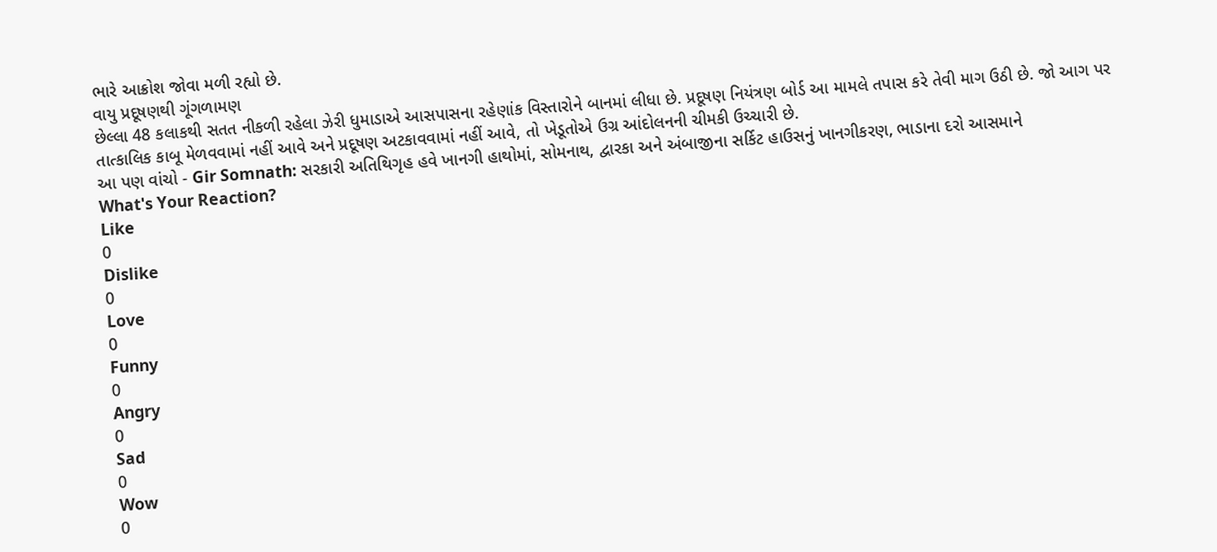ભારે આક્રોશ જોવા મળી રહ્યો છે.
વાયુ પ્રદૂષણથી ગૂંગળામણ
છેલ્લા 48 કલાકથી સતત નીકળી રહેલા ઝેરી ધુમાડાએ આસપાસના રહેણાંક વિસ્તારોને બાનમાં લીધા છે. પ્રદૂષણ નિયંત્રણ બોર્ડ આ મામલે તપાસ કરે તેવી માગ ઉઠી છે. જો આગ પર તાત્કાલિક કાબૂ મેળવવામાં નહીં આવે અને પ્રદૂષણ અટકાવવામાં નહીં આવે, તો ખેડૂતોએ ઉગ્ર આંદોલનની ચીમકી ઉચ્ચારી છે.
આ પણ વાંચો - Gir Somnath: સરકારી અતિથિગૃહ હવે ખાનગી હાથોમાં, સોમનાથ, દ્વારકા અને અંબાજીના સર્કિટ હાઉસનું ખાનગીકરણ, ભાડાના દરો આસમાને
What's Your Reaction?
Like
0
Dislike
0
Love
0
Funny
0
Angry
0
Sad
0
Wow
0